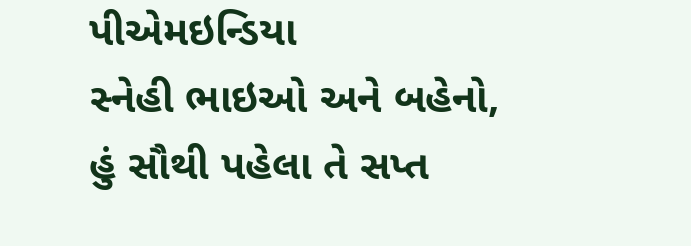પીએમઇન્ડિયા
સ્નેહી ભાઇઓ અને બહેનો,
હું સૌથી પહેલા તે સપ્ત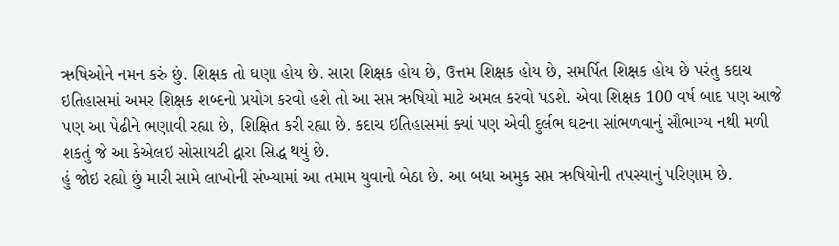ઋષિઓને નમન કરું છું. શિક્ષક તો ઘણા હોય છે. સારા શિક્ષક હોય છે, ઉત્તમ શિક્ષક હોય છે, સમર્પિત શિક્ષક હોય છે પરંતુ કદાચ ઇતિહાસમાં અમર શિક્ષક શબ્દનો પ્રયોગ કરવો હશે તો આ સપ્ત ઋષિયો માટે અમલ કરવો પડશે. એવા શિક્ષક 100 વર્ષ બાદ પણ આજે પણ આ પેઢીને ભણાવી રહ્યા છે, શિક્ષિત કરી રહ્યા છે. કદાચ ઇતિહાસમાં ક્યાં પણ એવી દુર્લભ ઘટના સાંભળવાનું સૌભાગ્ય નથી મળી શકતું જે આ કેએલઇ સોસાયટી દ્વારા સિદ્ધ થયું છે.
હું જોઇ રહ્યો છું મારી સામે લાખોની સંખ્યામાં આ તમામ યુવાનો બેઠા છે. આ બધા અમુક સપ્ત ઋષિયોની તપસ્યાનું પરિણામ છે.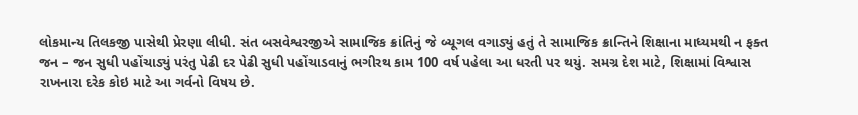લોકમાન્ય તિલકજી પાસેથી પ્રેરણા લીધી. સંત બસવેશ્વરજીએ સામાજિક ક્રાંતિનું જે બ્યૂગલ વગાડ્યું હતું તે સામાજિક ક્રાન્તિને શિક્ષાના માધ્યમથી ન ફક્ત જન – જન સુધી પહોંચાડ્યું પરંતુ પેઢી દર પેઢી સુધી પહોંચાડવાનું ભગીરથ કામ 100 વર્ષ પહેલા આ ધરતી પર થયું. સમગ્ર દેશ માટે, શિક્ષામાં વિશ્વાસ રાખનારા દરેક કોઇ માટે આ ગર્વનો વિષય છે.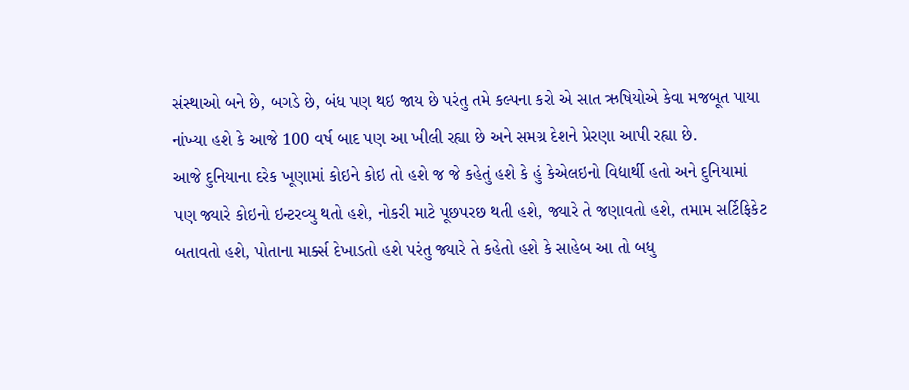સંસ્થાઓ બને છે, બગડે છે, બંધ પણ થઇ જાય છે પરંતુ તમે કલ્પના કરો એ સાત ઋષિયોએ કેવા મજબૂત પાયા નાંખ્યા હશે કે આજે 100 વર્ષ બાદ પણ આ ખીલી રહ્યા છે અને સમગ્ર દેશને પ્રેરણા આપી રહ્યા છે.
આજે દુનિયાના દરેક ખૂણામાં કોઇને કોઇ તો હશે જ જે કહેતું હશે કે હું કેએલઇનો વિદ્યાર્થી હતો અને દુનિયામાં પણ જ્યારે કોઇનો ઇન્ટરવ્યુ થતો હશે, નોકરી માટે પૂછપરછ થતી હશે, જ્યારે તે જણાવતો હશે, તમામ સર્ટિફિકેટ બતાવતો હશે, પોતાના માર્ક્સ દેખાડતો હશે પરંતુ જ્યારે તે કહેતો હશે કે સાહેબ આ તો બધુ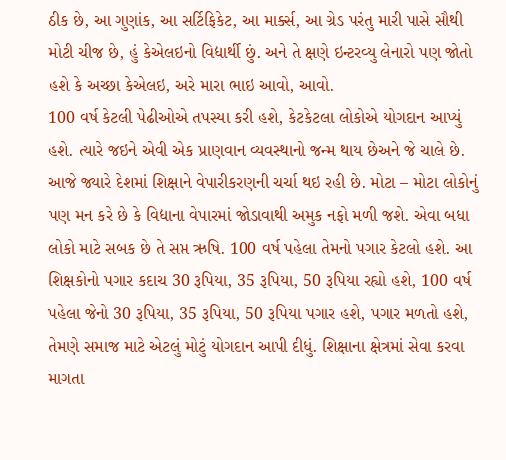ઠીક છે, આ ગુણાંક, આ સર્ટિફિકેટ, આ માર્ક્સ, આ ગ્રેડ પરંતુ મારી પાસે સૌથી મોટી ચીજ છે, હું કેએલઇનો વિદ્યાર્થી છું. અને તે ક્ષણે ઇન્ટરવ્યુ લેનારો પણ જોતો હશે કે અચ્છા કેએલઇ, અરે મારા ભાઇ આવો, આવો.
100 વર્ષ કેટલી પેઢીઓએ તપસ્યા કરી હશે, કેટકેટલા લોકોએ યોગદાન આપ્યું હશે. ત્યારે જઇને એવી એક પ્રાણવાન વ્યવસ્થાનો જન્મ થાય છેઅને જે ચાલે છે.
આજે જ્યારે દેશમાં શિક્ષાને વેપારીકરણની ચર્ચા થઇ રહી છે. મોટા – મોટા લોકોનું પણ મન કરે છે કે વિદ્યાના વેપારમાં જોડાવાથી અમુક નફો મળી જશે. એવા બધા લોકો માટે સબક છે તે સપ્ત ઋષિ. 100 વર્ષ પહેલા તેમનો પગાર કેટલો હશે. આ શિક્ષકોનો પગાર કદાચ 30 રૂપિયા, 35 રૂપિયા, 50 રૂપિયા રહ્યો હશે, 100 વર્ષ પહેલા જેનો 30 રૂપિયા, 35 રૂપિયા, 50 રૂપિયા પગાર હશે, પગાર મળતો હશે, તેમણે સમાજ માટે એટલું મોટું યોગદાન આપી દીધું. શિક્ષાના ક્ષેત્રમાં સેવા કરવા માગતા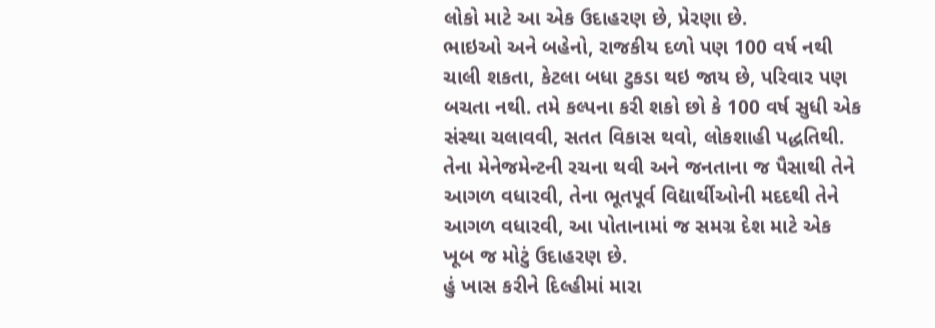લોકો માટે આ એક ઉદાહરણ છે, પ્રેરણા છે.
ભાઇઓ અને બહેનો, રાજકીય દળો પણ 100 વર્ષ નથી ચાલી શકતા, કેટલા બધા ટુકડા થઇ જાય છે, પરિવાર પણ બચતા નથી. તમે કલ્પના કરી શકો છો કે 100 વર્ષ સુધી એક સંસ્થા ચલાવવી, સતત વિકાસ થવો, લોકશાહી પદ્ધતિથી. તેના મેનેજમેન્ટની રચના થવી અને જનતાના જ પૈસાથી તેને આગળ વધારવી, તેના ભૂતપૂર્વ વિદ્યાર્થીઓની મદદથી તેને આગળ વધારવી, આ પોતાનામાં જ સમગ્ર દેશ માટે એક ખૂબ જ મોટું ઉદાહરણ છે.
હું ખાસ કરીને દિલ્હીમાં મારા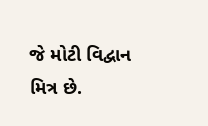જે મોટી વિદ્વાન મિત્ર છે.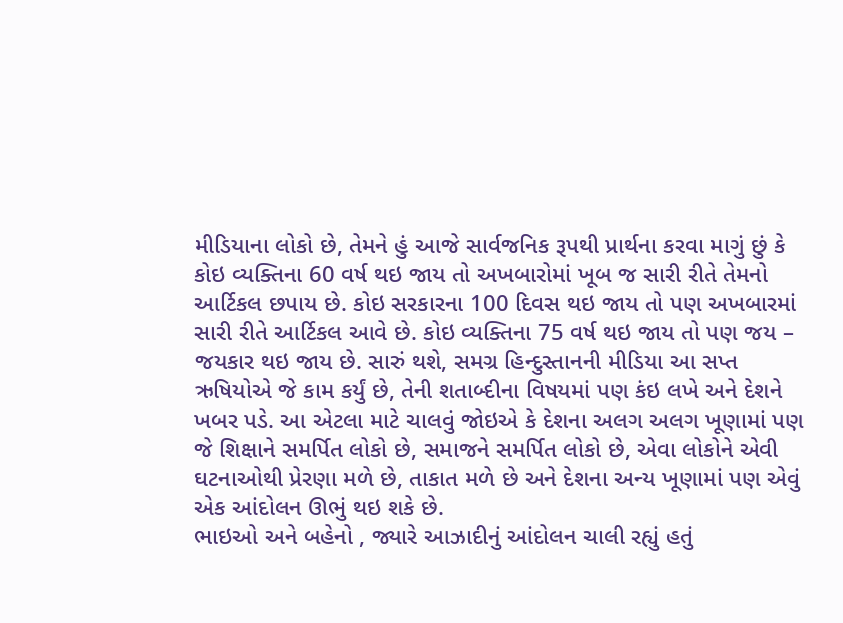મીડિયાના લોકો છે, તેમને હું આજે સાર્વજનિક રૂપથી પ્રાર્થના કરવા માગું છું કે કોઇ વ્યક્તિના 60 વર્ષ થઇ જાય તો અખબારોમાં ખૂબ જ સારી રીતે તેમનો આર્ટિકલ છપાય છે. કોઇ સરકારના 100 દિવસ થઇ જાય તો પણ અખબારમાં સારી રીતે આર્ટિકલ આવે છે. કોઇ વ્યક્તિના 75 વર્ષ થઇ જાય તો પણ જય – જયકાર થઇ જાય છે. સારું થશે, સમગ્ર હિન્દુસ્તાનની મીડિયા આ સપ્ત ઋષિયોએ જે કામ કર્યું છે, તેની શતાબ્દીના વિષયમાં પણ કંઇ લખે અને દેશને ખબર પડે. આ એટલા માટે ચાલવું જોઇએ કે દેશના અલગ અલગ ખૂણામાં પણ જે શિક્ષાને સમર્પિત લોકો છે, સમાજને સમર્પિત લોકો છે, એવા લોકોને એવી ઘટનાઓથી પ્રેરણા મળે છે, તાકાત મળે છે અને દેશના અન્ય ખૂણામાં પણ એવું એક આંદોલન ઊભું થઇ શકે છે.
ભાઇઓ અને બહેનો , જ્યારે આઝાદીનું આંદોલન ચાલી રહ્યું હતું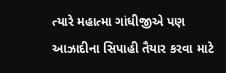ત્યારે મહાત્મા ગાંધીજીએ પણ આઝાદીના સિપાહી તૈયાર કરવા માટે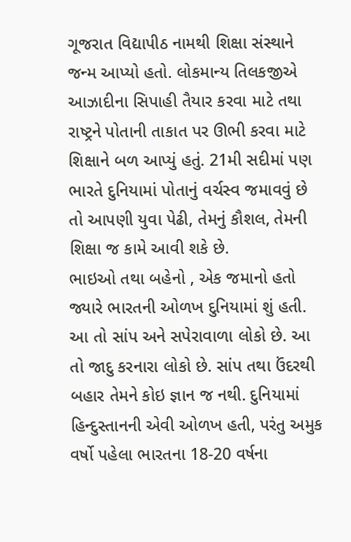ગૂજરાત વિદ્યાપીઠ નામથી શિક્ષા સંસ્થાને જન્મ આપ્યો હતો. લોકમાન્ય તિલકજીએ આઝાદીના સિપાહી તૈયાર કરવા માટે તથા રાષ્ટ્રને પોતાની તાકાત પર ઊભી કરવા માટે શિક્ષાને બળ આપ્યું હતું. 21મી સદીમાં પણ ભારતે દુનિયામાં પોતાનું વર્ચસ્વ જમાવવું છે તો આપણી યુવા પેઢી, તેમનું કૌશલ, તેમની શિક્ષા જ કામે આવી શકે છે.
ભાઇઓ તથા બહેનો , એક જમાનો હતો જ્યારે ભારતની ઓળખ દુનિયામાં શું હતી. આ તો સાંપ અને સપેરાવાળા લોકો છે. આ તો જાદુ કરનારા લોકો છે. સાંપ તથા ઉંદરથી બહાર તેમને કોઇ જ્ઞાન જ નથી. દુનિયામાં હિન્દુસ્તાનની એવી ઓળખ હતી, પરંતુ અમુક વર્ષો પહેલા ભારતના 18-20 વર્ષના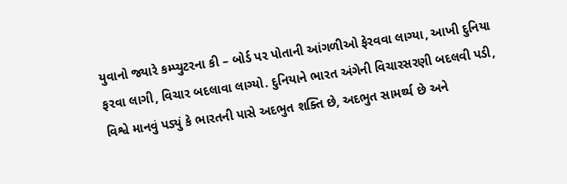યુવાનો જ્યારે કમ્પ્યુટરના કી – બોર્ડ પર પોતાની આંગળીઓ ફેરવવા લાગ્યા, આખી દુનિયા ફરવા લાગી, વિચાર બદલાવા લાગ્યો. દુનિયાને ભારત અંગેની વિચારસરણી બદલવી પડી, વિશ્વે માનવું પડ્યું કે ભારતની પાસે અદભુત શક્તિ છે, અદભુત સામર્થ્ય છે અને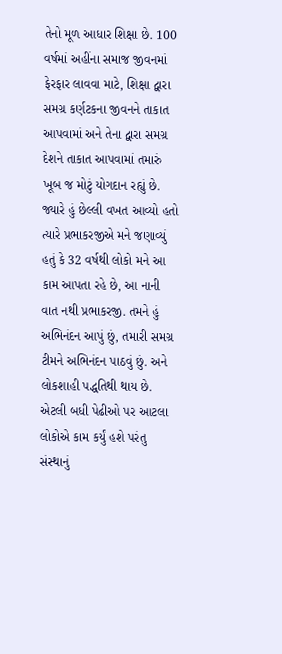તેનો મૂળ આધાર શિક્ષા છે. 100 વર્ષમાં અહીંના સમાજ જીવનમાં ફેરફાર લાવવા માટે, શિક્ષા દ્વારા સમગ્ર કર્ણટકના જીવનને તાકાત આપવામાં અને તેના દ્વારા સમગ્ર દેશને તાકાત આપવામાં તમારું ખૂબ જ મોટું યોગદાન રહ્યું છે.
જ્યારે હું છેલ્લી વખત આવ્યો હતો ત્યારે પ્રભાકરજીએ મને જણાવ્યું હતું કે 32 વર્ષથી લોકો મને આ કામ આપતા રહે છે, આ નાની વાત નથી પ્રભાકરજી. તમને હું અભિનંદન આપું છું, તમારી સમગ્ર ટીમને અભિનંદન પાઠવું છું. અને લોકશાહી પદ્ધતિથી થાય છે. એટલી બધી પેઢીઓ પર આટલા લોકોએ કામ કર્યું હશે પરંતુ સંસ્થાનું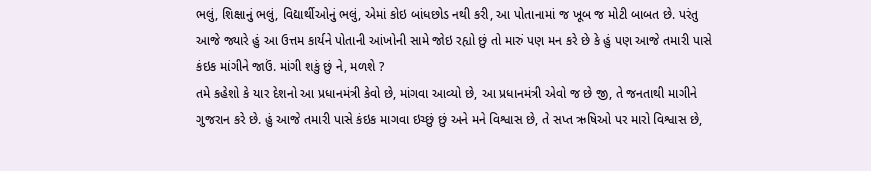ભલું, શિક્ષાનું ભલું, વિદ્યાર્થીઓનું ભલું, એમાં કોઇ બાંધછોડ નથી કરી, આ પોતાનામાં જ ખૂબ જ મોટી બાબત છે. પરંતુ આજે જ્યારે હું આ ઉત્તમ કાર્યને પોતાની આંખોની સામે જોઇ રહ્યો છું તો મારું પણ મન કરે છે કે હું પણ આજે તમારી પાસે કંઇક માંગીને જાઉં. માંગી શકું છું ને, મળશે ?
તમે કહેશો કે યાર દેશનો આ પ્રધાનમંત્રી કેવો છે, માંગવા આવ્યો છે, આ પ્રધાનમંત્રી એવો જ છે જી, તે જનતાથી માગીને ગુજરાન કરે છે. હું આજે તમારી પાસે કંઇક માગવા ઇચ્છું છું અને મને વિશ્વાસ છે, તે સપ્ત ઋષિઓ પર મારો વિશ્વાસ છે,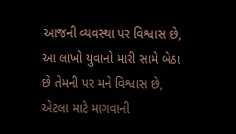આજની વ્યવસ્થા પર વિશ્વાસ છે, આ લાખો યુવાનો મારી સામે બેઠા છે તેમની પર મને વિશ્વાસ છે, એટલા માટે માગવાની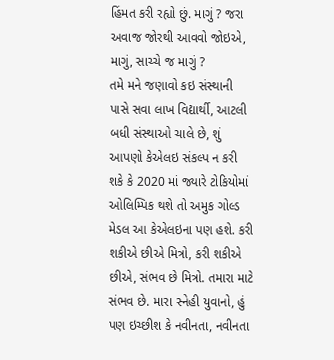હિંમત કરી રહ્યો છું. માગું ? જરા અવાજ જોરથી આવવો જોઇએ, માગું, સાચ્ચે જ માગું ?
તમે મને જણાવો કઇ સંસ્થાની પાસે સવા લાખ વિદ્યાર્થી, આટલી બધી સંસ્થાઓ ચાલે છે, શું આપણો કેએલઇ સંકલ્પ ન કરી શકે કે 2020 માં જ્યારે ટોકિયોમાં ઓલિમ્પિક થશે તો અમુક ગોલ્ડ મેડલ આ કેએલઇના પણ હશે. કરી શકીએ છીએ મિત્રો, કરી શકીએ છીએ, સંભવ છે મિત્રો. તમારા માટે સંભવ છે. મારા સ્નેહી યુવાનો, હું પણ ઇચ્છીશ કે નવીનતા, નવીનતા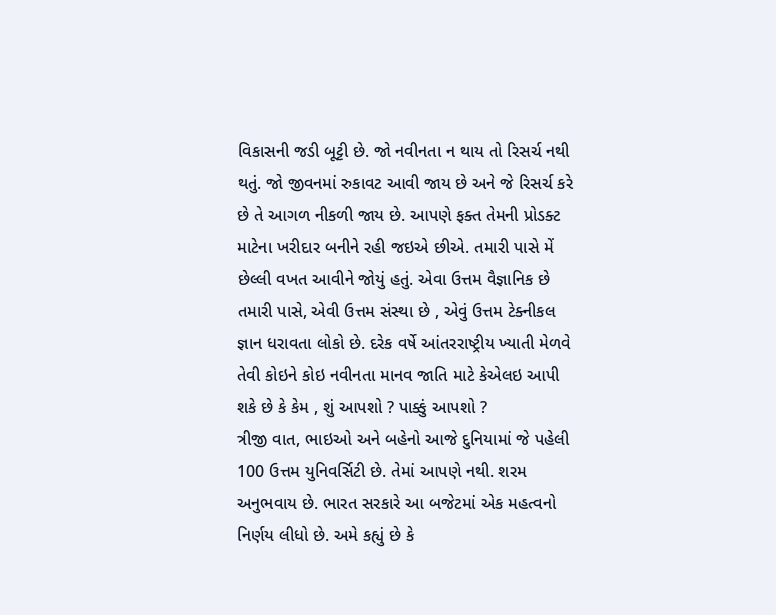વિકાસની જડી બૂટ્ટી છે. જો નવીનતા ન થાય તો રિસર્ચ નથી થતું. જો જીવનમાં રુકાવટ આવી જાય છે અને જે રિસર્ચ કરે છે તે આગળ નીકળી જાય છે. આપણે ફક્ત તેમની પ્રોડક્ટ માટેના ખરીદાર બનીને રહી જઇએ છીએ. તમારી પાસે મેં છેલ્લી વખત આવીને જોયું હતું. એવા ઉત્તમ વૈજ્ઞાનિક છે તમારી પાસે, એવી ઉત્તમ સંસ્થા છે , એવું ઉત્તમ ટેક્નીકલ જ્ઞાન ધરાવતા લોકો છે. દરેક વર્ષે આંતરરાષ્ટ્રીય ખ્યાતી મેળવે તેવી કોઇને કોઇ નવીનતા માનવ જાતિ માટે કેએલઇ આપી શકે છે કે કેમ , શું આપશો ? પાક્કું આપશો ?
ત્રીજી વાત, ભાઇઓ અને બહેનો આજે દુનિયામાં જે પહેલી 100 ઉત્તમ યુનિવર્સિટી છે. તેમાં આપણે નથી. શરમ અનુભવાય છે. ભારત સરકારે આ બજેટમાં એક મહત્વનો નિર્ણય લીધો છે. અમે કહ્યું છે કે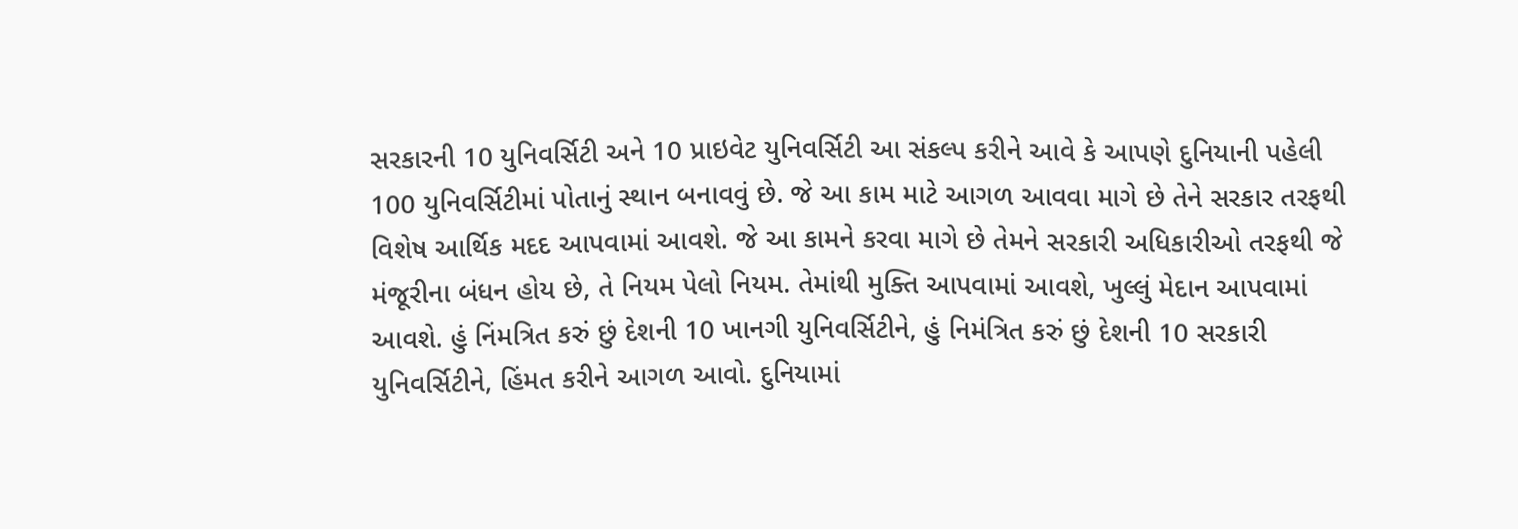સરકારની 10 યુનિવર્સિટી અને 10 પ્રાઇવેટ યુનિવર્સિટી આ સંકલ્પ કરીને આવે કે આપણે દુનિયાની પહેલી 100 યુનિવર્સિટીમાં પોતાનું સ્થાન બનાવવું છે. જે આ કામ માટે આગળ આવવા માગે છે તેને સરકાર તરફથી વિશેષ આર્થિક મદદ આપવામાં આવશે. જે આ કામને કરવા માગે છે તેમને સરકારી અધિકારીઓ તરફથી જે મંજૂરીના બંધન હોય છે, તે નિયમ પેલો નિયમ. તેમાંથી મુક્તિ આપવામાં આવશે, ખુલ્લું મેદાન આપવામાં આવશે. હું નિંમત્રિત કરું છું દેશની 10 ખાનગી યુનિવર્સિટીને, હું નિમંત્રિત કરું છું દેશની 10 સરકારી યુનિવર્સિટીને, હિંમત કરીને આગળ આવો. દુનિયામાં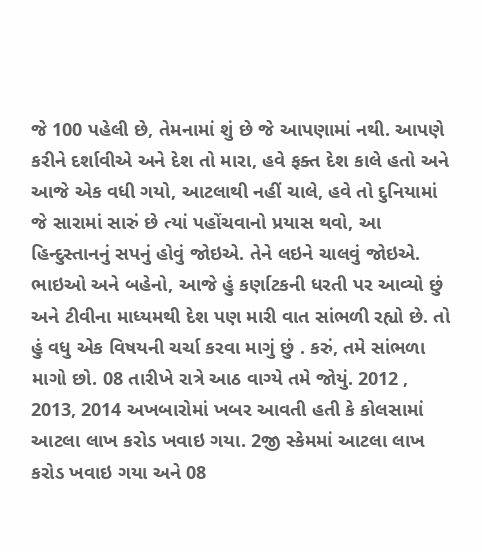જે 100 પહેલી છે, તેમનામાં શું છે જે આપણામાં નથી. આપણે કરીને દર્શાવીએ અને દેશ તો મારા, હવે ફક્ત દેશ કાલે હતો અને આજે એક વધી ગયો, આટલાથી નહીં ચાલે, હવે તો દુનિયામાં જે સારામાં સારું છે ત્યાં પહોંચવાનો પ્રયાસ થવો, આ હિન્દુસ્તાનનું સપનું હોવું જોઇએ. તેને લઇને ચાલવું જોઇએ.
ભાઇઓ અને બહેનો, આજે હું કર્ણાટકની ધરતી પર આવ્યો છું અને ટીવીના માધ્યમથી દેશ પણ મારી વાત સાંભળી રહ્યો છે. તો હું વધુ એક વિષયની ચર્ચા કરવા માગું છું . કરું, તમે સાંભળા માગો છો. 08 તારીખે રાત્રે આઠ વાગ્યે તમે જોયું. 2012 , 2013, 2014 અખબારોમાં ખબર આવતી હતી કે કોલસામાં આટલા લાખ કરોડ ખવાઇ ગયા. 2જી સ્કેમમાં આટલા લાખ કરોડ ખવાઇ ગયા અને 08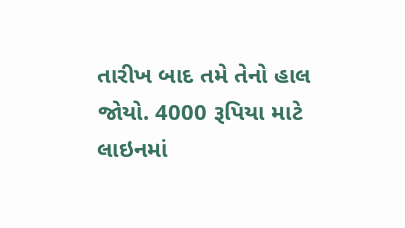તારીખ બાદ તમે તેનો હાલ જોયો. 4000 રૂપિયા માટે લાઇનમાં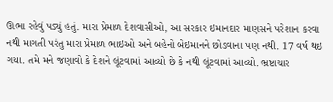ઊભા રહેવું પડ્યું હતું. મારા પ્રેમાળ દેશવાસીઓ, આ સરકાર ઇમાનદાર માણસને પરેશાન કરવા નથી માગતી પરંતુ મારા પ્રેમાળ ભાઇઓ અને બહેનો બેઇમાનને છોડવાના પણ નથી. 17 વર્ષ થઇ ગયા. તમે મને જણાવો કે દેશને લૂંટવામાં આવ્યો છે કે નથી લૂંટવામાં આવ્યો. ભ્રષ્ટાચાર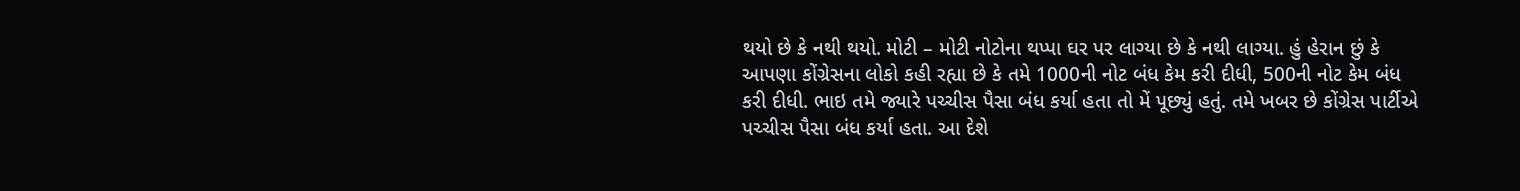થયો છે કે નથી થયો. મોટી – મોટી નોટોના થપ્પા ઘર પર લાગ્યા છે કે નથી લાગ્યા. હું હેરાન છું કે આપણા કોંગ્રેસના લોકો કહી રહ્યા છે કે તમે 1000ની નોટ બંધ કેમ કરી દીધી, 500ની નોટ કેમ બંધ કરી દીધી. ભાઇ તમે જ્યારે પચ્ચીસ પૈસા બંધ કર્યા હતા તો મેં પૂછ્યું હતું. તમે ખબર છે કોંગ્રેસ પાર્ટીએ પચ્ચીસ પૈસા બંધ કર્યા હતા. આ દેશે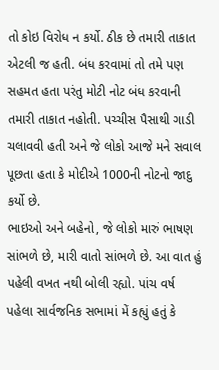તો કોઇ વિરોધ ન કર્યો. ઠીક છે તમારી તાકાત એટલી જ હતી. બંધ કરવામાં તો તમે પણ સહમત હતા પરંતુ મોટી નોટ બંધ કરવાની તમારી તાકાત નહોતી. પચ્ચીસ પૈસાથી ગાડી ચલાવવી હતી અને જે લોકો આજે મને સવાલ પૂછતા હતા કે મોદીએ 1000ની નોટનો જાદુ કર્યો છે.
ભાઇઓ અને બહેનો, જે લોકો મારું ભાષણ સાંભળે છે, મારી વાતો સાંભળે છે. આ વાત હું પહેલી વખત નથી બોલી રહ્યો. પાંચ વર્ષ પહેલા સાર્વજનિક સભામાં મેં કહ્યું હતું કે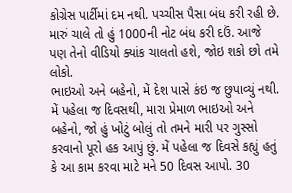કોગ્રેસ પાર્ટીમાં દમ નથી. પચ્ચીસ પૈસા બંધ કરી રહી છે. મારું ચાલે તો હું 1000ની નોટ બંધ કરી દઉં. આજે પણ તેનો વીડિયો ક્યાંક ચાલતો હશે, જોઇ શકો છો તમે લોકો.
ભાઇઓ અને બહેનો, મેં દેશ પાસે કંઇ જ છુપાવ્યું નથી. મેં પહેલા જ દિવસથી, મારા પ્રેમાળ ભાઇઓ અને બહેનો, જો હું ખોટું બોલું તો તમને મારી પર ગુસ્સો કરવાનો પૂરો હક આપું છું. મેં પહેલા જ દિવસે કહ્યું હતું કે આ કામ કરવા માટે મને 50 દિવસ આપો. 30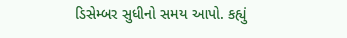ડિસેમ્બર સુધીનો સમય આપો. કહ્યું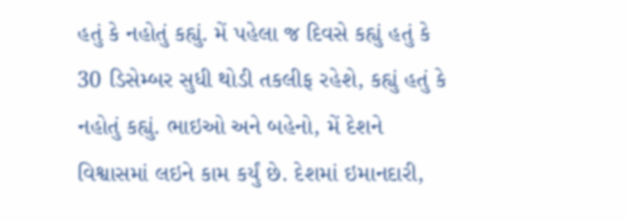હતું કે નહોતું કહ્યું. મેં પહેલા જ દિવસે કહ્યું હતું કે 30 ડિસેમ્બર સુધી થોડી તકલીફ રહેશે, કહ્યું હતું કે નહોતું કહ્યું. ભાઇઓ અને બહેનો, મેં દેશને વિશ્વાસમાં લઇને કામ કર્યું છે. દેશમાં ઇમાનદારી,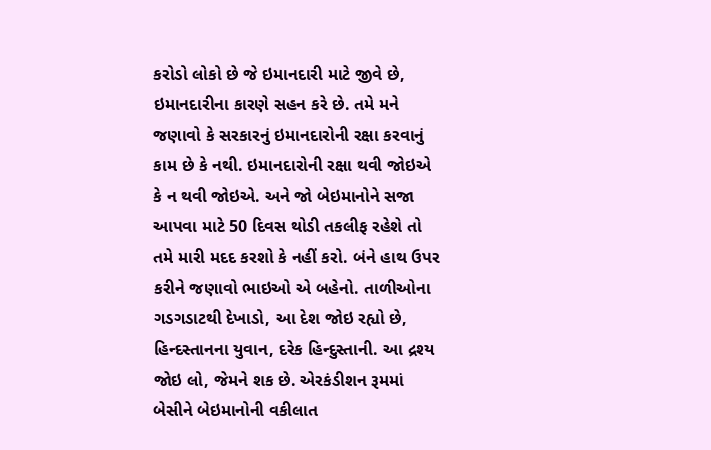કરોડો લોકો છે જે ઇમાનદારી માટે જીવે છે, ઇમાનદારીના કારણે સહન કરે છે. તમે મને જણાવો કે સરકારનું ઇમાનદારોની રક્ષા કરવાનું કામ છે કે નથી. ઇમાનદારોની રક્ષા થવી જોઇએ કે ન થવી જોઇએ. અને જો બેઇમાનોને સજા આપવા માટે 50 દિવસ થોડી તકલીફ રહેશે તો તમે મારી મદદ કરશો કે નહીં કરો. બંને હાથ ઉપર કરીને જણાવો ભાઇઓ એ બહેનો. તાળીઓના ગડગડાટથી દેખાડો, આ દેશ જોઇ રહ્યો છે, હિન્દસ્તાનના યુવાન, દરેક હિન્દુસ્તાની. આ દ્રશ્ય જોઇ લો, જેમને શક છે. એરકંડીશન રૂમમાં બેસીને બેઇમાનોની વકીલાત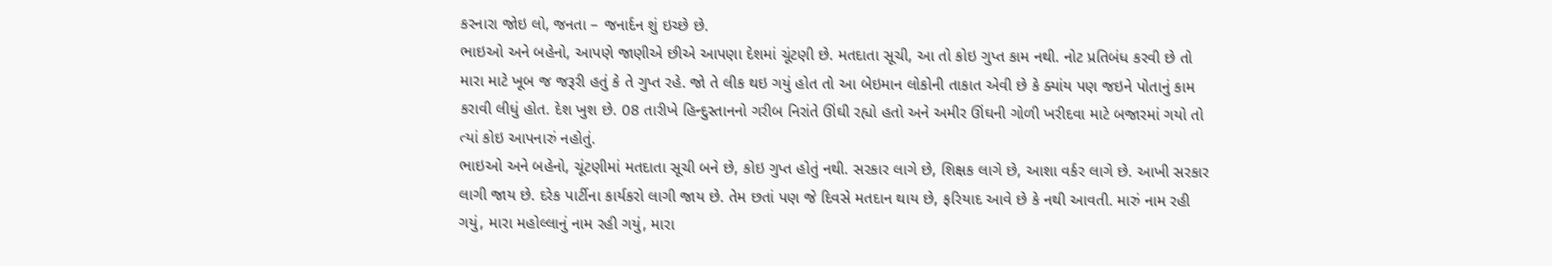કરનારા જોઇ લો, જનતા – જનાર્દન શું ઇચ્છે છે.
ભાઇઓ અને બહેનો, આપણે જાણીએ છીએ આપણા દેશમાં ચૂંટણી છે. મતદાતા સૂચી, આ તો કોઇ ગુપ્ત કામ નથી. નોટ પ્રતિબંધ કરવી છે તો મારા માટે ખૂબ જ જરૂરી હતું કે તે ગુપ્ત રહે. જો તે લીક થઇ ગયું હોત તો આ બેઇમાન લોકોની તાકાત એવી છે કે ક્યાંય પણ જઇને પોતાનું કામ કરાવી લીધું હોત. દેશ ખુશ છે. 08 તારીખે હિન્દુસ્તાનનો ગરીબ નિરાંતે ઊંઘી રહ્યો હતો અને અમીર ઊંઘની ગોળી ખરીદવા માટે બજારમાં ગયો તો ત્યાં કોઇ આપનારું નહોતું.
ભાઇઓ અને બહેનો, ચૂંટણીમાં મતદાતા સૂચી બને છે, કોઇ ગુપ્ત હોતું નથી. સરકાર લાગે છે, શિક્ષક લાગે છે, આશા વર્કર લાગે છે. આખી સરકાર લાગી જાય છે. દરેક પાર્ટીના કાર્યકરો લાગી જાય છે. તેમ છતાં પણ જે દિવસે મતદાન થાય છે, ફરિયાદ આવે છે કે નથી આવતી. મારું નામ રહી ગયું, મારા મહોલ્લાનું નામ રહી ગયું, મારા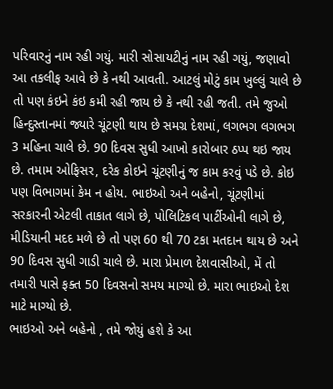પરિવારનું નામ રહી ગયું. મારી સોસાયટીનું નામ રહી ગયું, જણાવો આ તકલીફ આવે છે કે નથી આવતી. આટલું મોટું કામ ખુલ્લું ચાલે છે તો પણ કંઇને કંઇ કમી રહી જાય છે કે નથી રહી જતી. તમે જુઓ હિન્દુસ્તાનમાં જ્યારે ચૂંટણી થાય છે સમગ્ર દેશમાં, લગભગ લગભગ 3 મહિના ચાલે છે. 90 દિવસ સુધી આખો કારોબાર ઠપ્પ થઇ જાય છે. તમામ ઓફિસર, દરેક કોઇને ચૂંટણીનું જ કામ કરવું પડે છે. કોઇ પણ વિભાગમાં કેમ ન હોય. ભાઇઓ અને બહેનો, ચૂંટણીમાં સરકારની એટલી તાકાત લાગે છે, પોલિટિકલ પાર્ટીઓની લાગે છે, મીડિયાની મદદ મળે છે તો પણ 60 થી 70 ટકા મતદાન થાય છે અને 90 દિવસ સુધી ગાડી ચાલે છે. મારા પ્રેમાળ દેશવાસીઓ, મેં તો તમારી પાસે ફક્ત 50 દિવસનો સમય માગ્યો છે. મારા ભાઇઓ દેશ માટે માગ્યો છે.
ભાઇઓ અને બહેનો , તમે જોયું હશે કે આ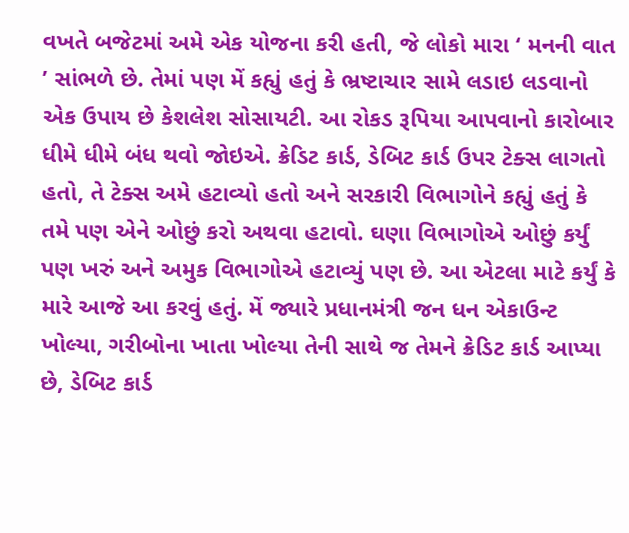વખતે બજેટમાં અમે એક યોજના કરી હતી, જે લોકો મારા ‘ મનની વાત ’ સાંભળે છે. તેમાં પણ મેં કહ્યું હતું કે ભ્રષ્ટાચાર સામે લડાઇ લડવાનો એક ઉપાય છે કેશલેશ સોસાયટી. આ રોકડ રૂપિયા આપવાનો કારોબાર ધીમે ધીમે બંધ થવો જોઇએ. ક્રેડિટ કાર્ડ, ડેબિટ કાર્ડ ઉપર ટેક્સ લાગતો હતો, તે ટેક્સ અમે હટાવ્યો હતો અને સરકારી વિભાગોને કહ્યું હતું કે તમે પણ એને ઓછું કરો અથવા હટાવો. ઘણા વિભાગોએ ઓછું કર્યું પણ ખરું અને અમુક વિભાગોએ હટાવ્યું પણ છે. આ એટલા માટે કર્યું કે મારે આજે આ કરવું હતું. મેં જ્યારે પ્રધાનમંત્રી જન ધન એકાઉન્ટ ખોલ્યા, ગરીબોના ખાતા ખોલ્યા તેની સાથે જ તેમને ક્રેડિટ કાર્ડ આપ્યા છે, ડેબિટ કાર્ડ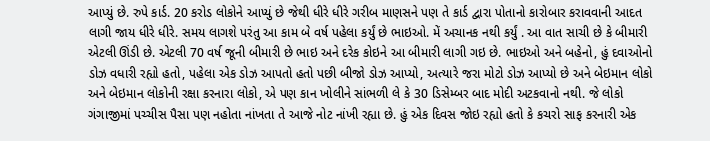આપ્યું છે. રુપે કાર્ડ. 20 કરોડ લોકોને આપ્યું છે જેથી ધીરે ધીરે ગરીબ માણસને પણ તે કાર્ડ દ્વારા પોતાનો કારોબાર કરાવવાની આદત લાગી જાય ધીરે ધીરે. સમય લાગશે પરંતુ આ કામ બે વર્ષ પહેલા કર્યું છે ભાઇઓ. મેં અચાનક નથી કર્યું . આ વાત સાચી છે કે બીમારી એટલી ઊંડી છે. એટલી 70 વર્ષ જૂની બીમારી છે ભાઇ અને દરેક કોઇને આ બીમારી લાગી ગઇ છે. ભાઇઓ અને બહેનો, હું દવાઓનો ડોઝ વધારી રહ્યો હતો, પહેલા એક ડોઝ આપતો હતો પછી બીજો ડોઝ આપ્યો, અત્યારે જરા મોટો ડોઝ આપ્યો છે અને બેઇમાન લોકો અને બેઇમાન લોકોની રક્ષા કરનારા લોકો, એ પણ કાન ખોલીને સાંભળી લે કે 30 ડિસેમ્બર બાદ મોદી અટકવાનો નથી. જે લોકો ગંગાજીમાં પચ્ચીસ પૈસા પણ નહોતા નાંખતા તે આજે નોટ નાંખી રહ્યા છે. હું એક દિવસ જોઇ રહ્યો હતો કે કચરો સાફ કરનારી એક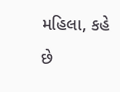મહિલા, કહે છે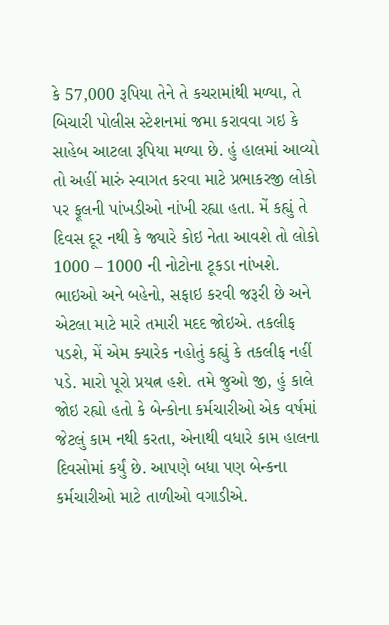કે 57,000 રૂપિયા તેને તે કચરામાંથી મળ્યા, તે બિચારી પોલીસ સ્ટેશનમાં જમા કરાવવા ગઇ કે સાહેબ આટલા રૂપિયા મળ્યા છે. હું હાલમાં આવ્યો તો અહીં મારું સ્વાગત કરવા માટે પ્રભાકરજી લોકો પર ફૂલની પાંખડીઓ નાંખી રહ્યા હતા. મેં કહ્યું તે દિવસ દૂર નથી કે જ્યારે કોઇ નેતા આવશે તો લોકો 1000 – 1000 ની નોટોના ટૂકડા નાંખશે.
ભાઇઓ અને બહેનો, સફાઇ કરવી જરૂરી છે અને એટલા માટે મારે તમારી મદદ જોઇએ. તકલીફ પડશે, મેં એમ ક્યારેક નહોતું કહ્યું કે તકલીફ નહીં પડે. મારો પૂરો પ્રયત્ન હશે. તમે જુઓ જી, હું કાલે જોઇ રહ્યો હતો કે બેન્કોના કર્મચારીઓ એક વર્ષમાં જેટલું કામ નથી કરતા, એનાથી વધારે કામ હાલના દિવસોમાં કર્યું છે. આપણે બધા પણ બેન્કના કર્મચારીઓ માટે તાળીઓ વગાડીએ.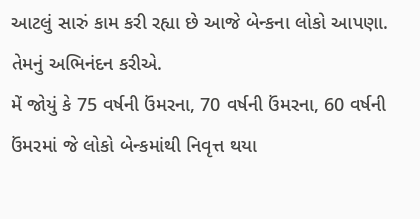આટલું સારું કામ કરી રહ્યા છે આજે બેન્કના લોકો આપણા. તેમનું અભિનંદન કરીએ.
મેં જોયું કે 75 વર્ષની ઉંમરના, 70 વર્ષની ઉંમરના, 60 વર્ષની ઉંમરમાં જે લોકો બેન્કમાંથી નિવૃત્ત થયા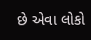છે એવા લોકો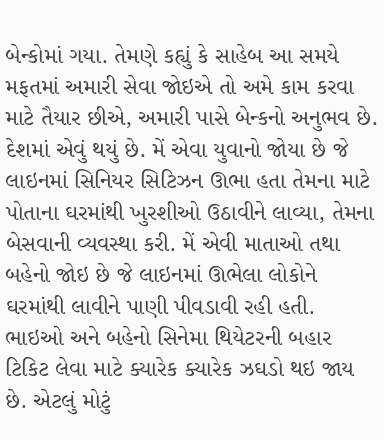બેન્કોમાં ગયા. તેમણે કહ્યું કે સાહેબ આ સમયે મફતમાં અમારી સેવા જોઇએ તો અમે કામ કરવા માટે તૈયાર છીએ, અમારી પાસે બેન્કનો અનુભવ છે. દેશમાં એવું થયું છે. મેં એવા યુવાનો જોયા છે જે લાઇનમાં સિનિયર સિટિઝન ઊભા હતા તેમના માટે પોતાના ઘરમાંથી ખુરશીઓ ઉઠાવીને લાવ્યા, તેમના બેસવાની વ્યવસ્થા કરી. મેં એવી માતાઓ તથા બહેનો જોઇ છે જે લાઇનમાં ઊભેલા લોકોને ઘરમાંથી લાવીને પાણી પીવડાવી રહી હતી. ભાઇઓ અને બહેનો સિનેમા થિયેટરની બહાર ટિકિટ લેવા માટે ક્યારેક ક્યારેક ઝઘડો થઇ જાય છે. એટલું મોટું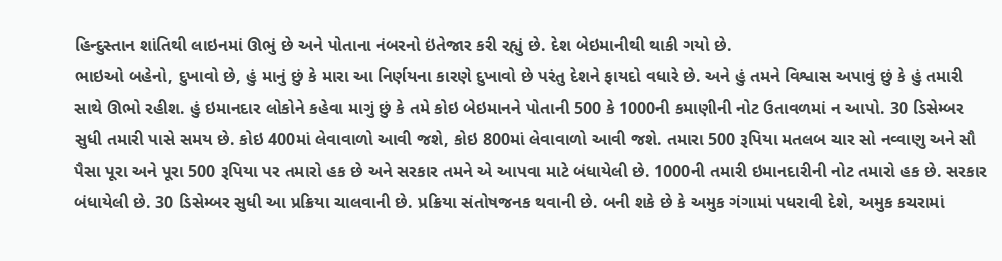હિન્દુસ્તાન શાંતિથી લાઇનમાં ઊભું છે અને પોતાના નંબરનો ઇંતેજાર કરી રહ્યું છે. દેશ બેઇમાનીથી થાકી ગયો છે.
ભાઇઓ બહેનો, દુખાવો છે, હું માનું છું કે મારા આ નિર્ણયના કારણે દુખાવો છે પરંતુ દેશને ફાયદો વધારે છે. અને હું તમને વિશ્વાસ અપાવું છું કે હું તમારી સાથે ઊભો રહીશ. હું ઇમાનદાર લોકોને કહેવા માગું છું કે તમે કોઇ બેઇમાનને પોતાની 500 કે 1000ની કમાણીની નોટ ઉતાવળમાં ન આપો. 30 ડિસેમ્બર સુધી તમારી પાસે સમય છે. કોઇ 400માં લેવાવાળો આવી જશે, કોઇ 800માં લેવાવાળો આવી જશે. તમારા 500 રૂપિયા મતલબ ચાર સો નવ્વાણુ અને સૌ પૈસા પૂરા અને પૂરા 500 રૂપિયા પર તમારો હક છે અને સરકાર તમને એ આપવા માટે બંધાયેલી છે. 1000ની તમારી ઇમાનદારીની નોટ તમારો હક છે. સરકાર બંધાયેલી છે. 30 ડિસેમ્બર સુધી આ પ્રક્રિયા ચાલવાની છે. પ્રક્રિયા સંતોષજનક થવાની છે. બની શકે છે કે અમુક ગંગામાં પધરાવી દેશે, અમુક કચરામાં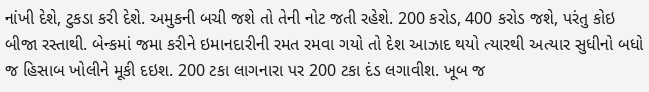નાંખી દેશે, ટુકડા કરી દેશે. અમુકની બચી જશે તો તેની નોટ જતી રહેશે. 200 કરોડ, 400 કરોડ જશે, પરંતુ કોઇ બીજા રસ્તાથી. બેન્કમાં જમા કરીને ઇમાનદારીની રમત રમવા ગયો તો દેશ આઝાદ થયો ત્યારથી અત્યાર સુધીનો બધો જ હિસાબ ખોલીને મૂકી દઇશ. 200 ટકા લાગનારા પર 200 ટકા દંડ લગાવીશ. ખૂબ જ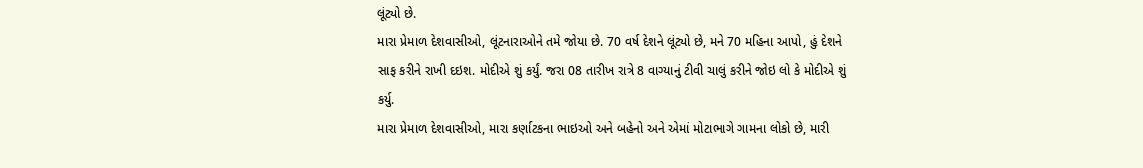લૂંટ્યો છે.
મારા પ્રેમાળ દેશવાસીઓ, લૂંટનારાઓને તમે જોયા છે. 70 વર્ષ દેશને લૂંટ્યો છે, મને 70 મહિના આપો, હું દેશને સાફ કરીને રાખી દઇશ. મોદીએ શું કર્યું. જરા 08 તારીખ રાત્રે 8 વાગ્યાનું ટીવી ચાલું કરીને જોઇ લો કે મોદીએ શું કર્યુ.
મારા પ્રેમાળ દેશવાસીઓ, મારા કર્ણાટકના ભાઇઓ અને બહેનો અને એમાં મોટાભાગે ગામના લોકો છે, મારી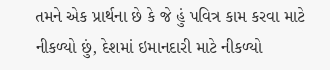તમને એક પ્રાર્થના છે કે જે હું પવિત્ર કામ કરવા માટે નીકળ્યો છું, દેશમાં ઇમાનદારી માટે નીકળ્યો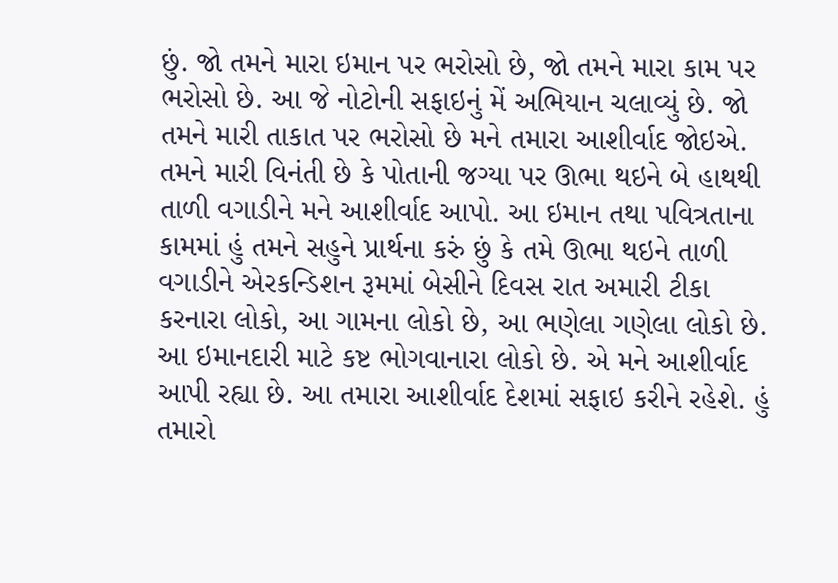છું. જો તમને મારા ઇમાન પર ભરોસો છે, જો તમને મારા કામ પર ભરોસો છે. આ જે નોટોની સફાઇનું મેં અભિયાન ચલાવ્યું છે. જો તમને મારી તાકાત પર ભરોસો છે મને તમારા આશીર્વાદ જોઇએ. તમને મારી વિનંતી છે કે પોતાની જગ્યા પર ઊભા થઇને બે હાથથી તાળી વગાડીને મને આશીર્વાદ આપો. આ ઇમાન તથા પવિત્રતાના કામમાં હું તમને સહુને પ્રાર્થના કરું છું કે તમે ઊભા થઇને તાળી વગાડીને એરકન્ડિશન રૂમમાં બેસીને દિવસ રાત અમારી ટીકા કરનારા લોકો, આ ગામના લોકો છે, આ ભણેલા ગણેલા લોકો છે. આ ઇમાનદારી માટે કષ્ટ ભોગવાનારા લોકો છે. એ મને આશીર્વાદ આપી રહ્યા છે. આ તમારા આશીર્વાદ દેશમાં સફાઇ કરીને રહેશે. હું તમારો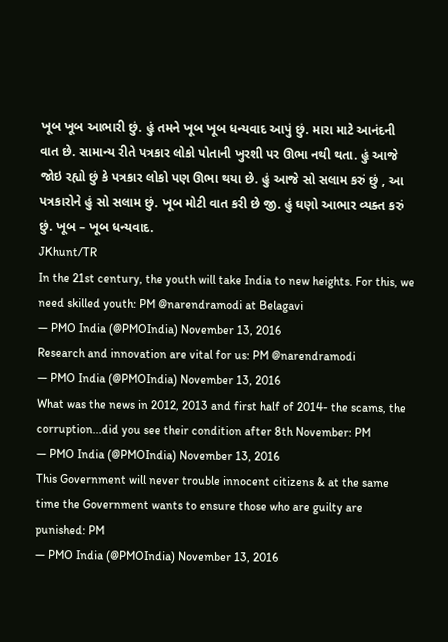ખૂબ ખૂબ આભારી છું. હું તમને ખૂબ ખૂબ ધન્યવાદ આપું છું. મારા માટે આનંદની વાત છે. સામાન્ય રીતે પત્રકાર લોકો પોતાની ખુરશી પર ઊભા નથી થતા. હું આજે જોઇ રહ્યો છું કે પત્રકાર લોકો પણ ઊભા થયા છે. હું આજે સો સલામ કરું છું , આ પત્રકારોને હું સો સલામ છું. ખૂબ મોટી વાત કરી છે જી. હું ઘણો આભાર વ્યક્ત કરું છું. ખૂબ – ખૂબ ધન્યવાદ.
JKhunt/TR
In the 21st century, the youth will take India to new heights. For this, we need skilled youth: PM @narendramodi at Belagavi
— PMO India (@PMOIndia) November 13, 2016
Research and innovation are vital for us: PM @narendramodi
— PMO India (@PMOIndia) November 13, 2016
What was the news in 2012, 2013 and first half of 2014- the scams, the corruption...did you see their condition after 8th November: PM
— PMO India (@PMOIndia) November 13, 2016
This Government will never trouble innocent citizens & at the same time the Government wants to ensure those who are guilty are punished: PM
— PMO India (@PMOIndia) November 13, 2016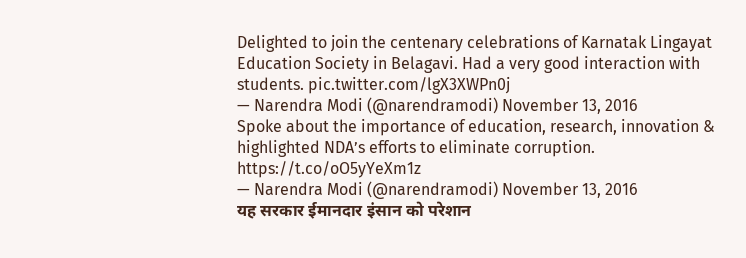Delighted to join the centenary celebrations of Karnatak Lingayat Education Society in Belagavi. Had a very good interaction with students. pic.twitter.com/lgX3XWPn0j
— Narendra Modi (@narendramodi) November 13, 2016
Spoke about the importance of education, research, innovation & highlighted NDA’s efforts to eliminate corruption. https://t.co/oO5yYeXm1z
— Narendra Modi (@narendramodi) November 13, 2016
यह सरकार ईमानदार इंसान को परेशान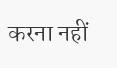करना नहीं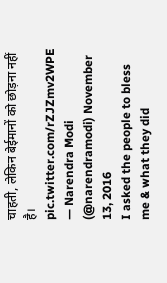चाहती, लेकिन बेईमानों को छोड़ना नहीं है। pic.twitter.com/rZJZmv2WPE
— Narendra Modi (@narendramodi) November 13, 2016
I asked the people to bless me & what they did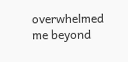overwhelmed me beyond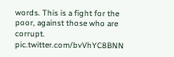words. This is a fight for the poor, against those who are corrupt. pic.twitter.com/bvVhYC8BNN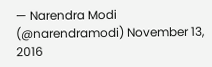— Narendra Modi (@narendramodi) November 13, 2016